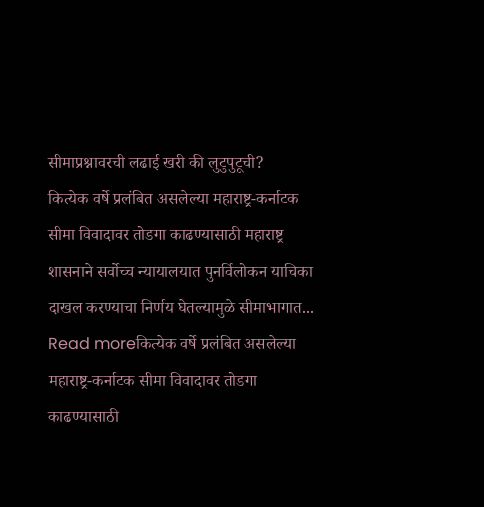सीमाप्रश्नावरची लढाई खरी की लुटुपुटूची?
कित्येक वर्षे प्रलंबित असलेल्या महाराष्ट्र-कर्नाटक सीमा विवादावर तोडगा काढण्यासाठी महाराष्ट्र शासनाने सर्वोच्च न्यायालयात पुनर्विलोकन याचिका दाखल करण्याचा निर्णय घेतल्यामुळे सीमाभागात...
Read moreकित्येक वर्षे प्रलंबित असलेल्या महाराष्ट्र-कर्नाटक सीमा विवादावर तोडगा काढण्यासाठी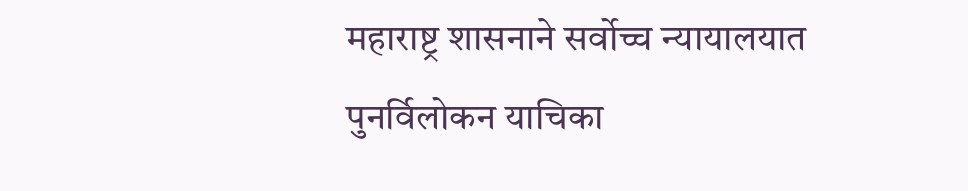महाराष्ट्र शासनाने सर्वोच्च न्यायालयात पुनर्विलोकन याचिका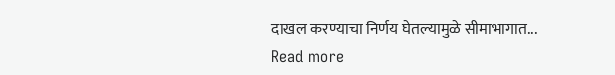दाखल करण्याचा निर्णय घेतल्यामुळे सीमाभागात...
Read more